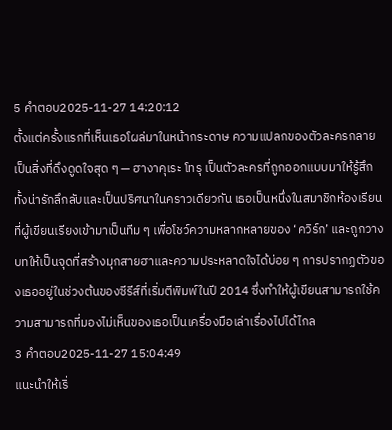5 คำตอบ2025-11-27 14:20:12
ตั้งแต่ครั้งแรกที่เห็นเธอโผล่มาในหน้ากระดาษ ความแปลกของตัวละครกลายเป็นสิ่งที่ดึงดูดใจสุด ๆ — ฮางาคุเระ โทรุ เป็นตัวละครที่ถูกออกแบบมาให้รู้สึกทั้งน่ารักลึกลับและเป็นปริศนาในคราวเดียวกัน เธอเป็นหนึ่งในสมาชิกห้องเรียนที่ผู้เขียนเรียงเข้ามาเป็นทีม ๆ เพื่อโชว์ความหลากหลายของ ‘ควิร์ก’ และถูกวางบทให้เป็นจุดที่สร้างมุกสายฮาและความประหลาดใจได้บ่อย ๆ การปรากฏตัวของเธออยู่ในช่วงต้นของซีรีส์ที่เริ่มตีพิมพ์ในปี 2014 ซึ่งทำให้ผู้เขียนสามารถใช้ความสามารถที่มองไม่เห็นของเธอเป็นเครื่องมือเล่าเรื่องไปได้ไกล
3 คำตอบ2025-11-27 15:04:49
แนะนำให้เริ่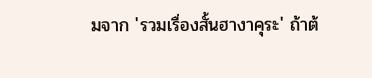มจาก 'รวมเรื่องสั้นฮางาคุระ' ถ้าต้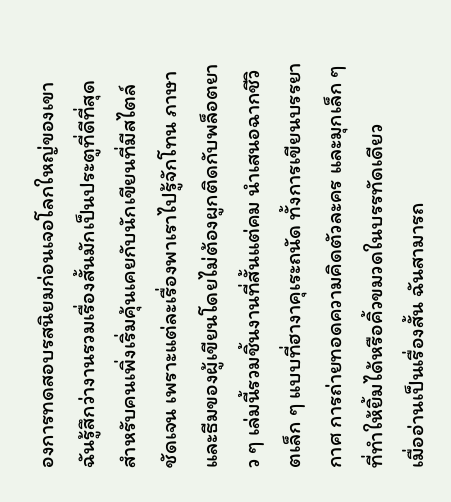องการทดสอบรสนิยมก่อนเจอโลกใหญ่ของเขา
ฉันรู้สึกว่างานรวมเรื่องสั้นมักเป็นประตูที่ดีที่สุดสำหรับคนเพิ่งเริ่มคุ้นเคยกับนักเขียนที่มีสไตล์ชัดเจน เพราะแต่ละเรื่องพาเราไปรู้จักโทน ภาษา และธีมของผู้เขียนโดยไม่ต้องผูกติดกับพล็อตยาว ๆ เล่มนี้รวมชิ้นงานที่สั้นแต่คม นำเสนอฉากชีวิตเล็ก ๆ แบบที่ฮางาคุเระถนัด ทั้งการเขียนบรรยากาศ การถ่ายทอดความคิดตัวละคร และมุกเล็ก ๆ ที่ทำให้ยิ้มได้หรือคิ้วขมวดในบรรทัดเดียว
เมื่ออ่านเป็นเรื่องสั้น ฉันสามารถ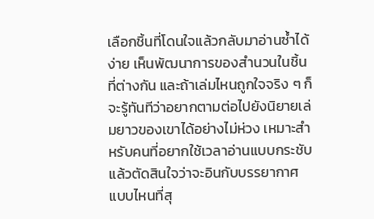เลือกชิ้นที่โดนใจแล้วกลับมาอ่านซ้ำได้ง่าย เห็นพัฒนาการของสำนวนในชิ้นที่ต่างกัน และถ้าเล่มไหนถูกใจจริง ๆ ก็จะรู้ทันทีว่าอยากตามต่อไปยังนิยายเล่มยาวของเขาได้อย่างไม่ห่วง เหมาะสำหรับคนที่อยากใช้เวลาอ่านแบบกระชับแล้วตัดสินใจว่าจะอินกับบรรยากาศแบบไหนที่สุ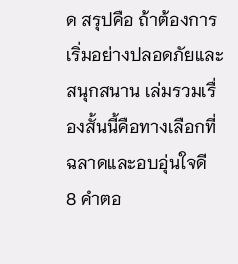ด สรุปคือ ถ้าต้องการเริ่มอย่างปลอดภัยและสนุกสนาน เล่มรวมเรื่องสั้นนี้คือทางเลือกที่ฉลาดและอบอุ่นใจดี
8 คำตอ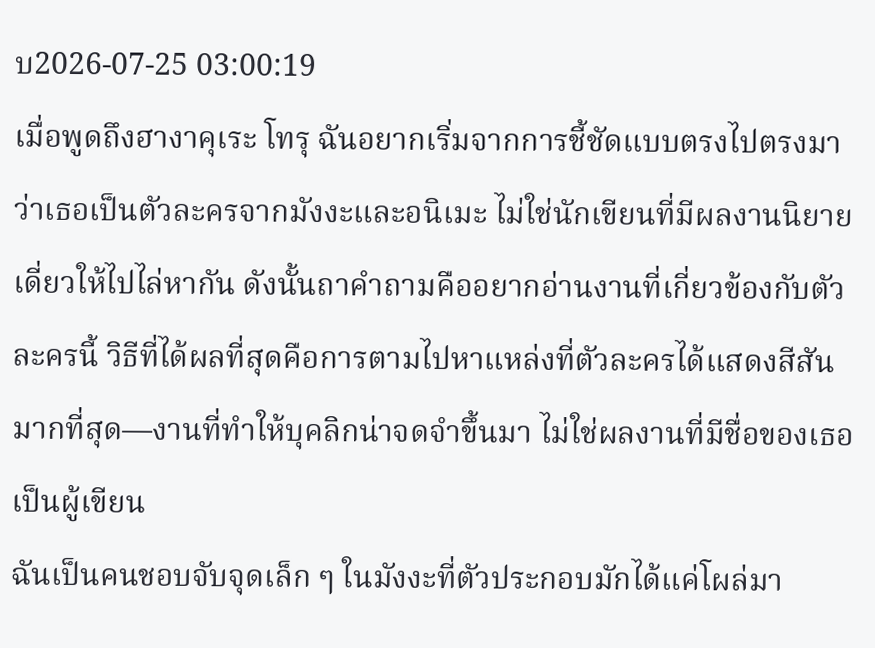บ2026-07-25 03:00:19
เมื่อพูดถึงฮางาคุเระ โทรุ ฉันอยากเริ่มจากการชี้ชัดแบบตรงไปตรงมาว่าเธอเป็นตัวละครจากมังงะและอนิเมะ ไม่ใช่นักเขียนที่มีผลงานนิยายเดี่ยวให้ไปไล่หากัน ดังนั้นถาคำถามคืออยากอ่านงานที่เกี่ยวข้องกับตัวละครนี้ วิธีที่ได้ผลที่สุดคือการตามไปหาแหล่งที่ตัวละครได้แสดงสีสันมากที่สุด—งานที่ทำให้บุคลิกน่าจดจำขึ้นมา ไม่ใช่ผลงานที่มีชื่อของเธอเป็นผู้เขียน
ฉันเป็นคนชอบจับจุดเล็ก ๆ ในมังงะที่ตัวประกอบมักได้แค่โผล่มา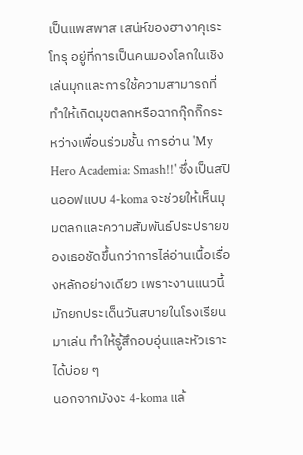เป็นแพสพาส เสน่ห์ของฮางาคุเระ โทรุ อยู่ที่การเป็นคนมองโลกในเชิงเล่นมุกและการใช้ความสามารถที่ทำให้เกิดมุขตลกหรือฉากกุ๊กกิ๊กระหว่างเพื่อนร่วมชั้น การอ่าน 'My Hero Academia: Smash!!' ซึ่งเป็นสปินออฟแบบ 4-koma จะช่วยให้เห็นมุมตลกและความสัมพันธ์ประปรายของเธอชัดขึ้นกว่าการไล่อ่านเนื้อเรื่องหลักอย่างเดียว เพราะงานแนวนี้มักยกประเด็นวันสบายในโรงเรียนมาเล่น ทำให้รู้สึกอบอุ่นและหัวเราะได้บ่อย ๆ
นอกจากมังงะ 4-koma แล้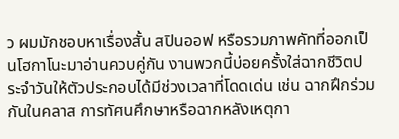ว ผมมักชอบหาเรื่องสั้น สปินออฟ หรือรวมภาพคัทที่ออกเป็นโฮกาโนะมาอ่านควบคู่กัน งานพวกนี้บ่อยครั้งใส่ฉากชีวิตประจำวันให้ตัวประกอบได้มีช่วงเวลาที่โดดเด่น เช่น ฉากฝึกร่วมกันในคลาส การทัศนศึกษาหรือฉากหลังเหตุกา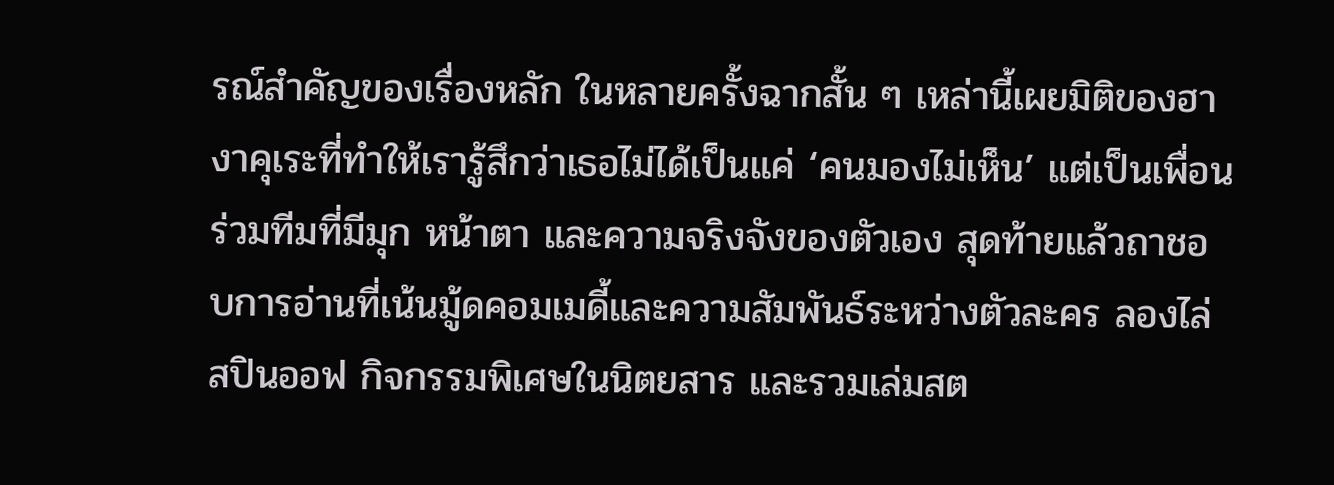รณ์สำคัญของเรื่องหลัก ในหลายครั้งฉากสั้น ๆ เหล่านี้เผยมิติของฮางาคุเระที่ทำให้เรารู้สึกว่าเธอไม่ได้เป็นแค่ ‘คนมองไม่เห็น’ แต่เป็นเพื่อนร่วมทีมที่มีมุก หน้าตา และความจริงจังของตัวเอง สุดท้ายแล้วถาชอบการอ่านที่เน้นมู้ดคอมเมดี้และความสัมพันธ์ระหว่างตัวละคร ลองไล่สปินออฟ กิจกรรมพิเศษในนิตยสาร และรวมเล่มสต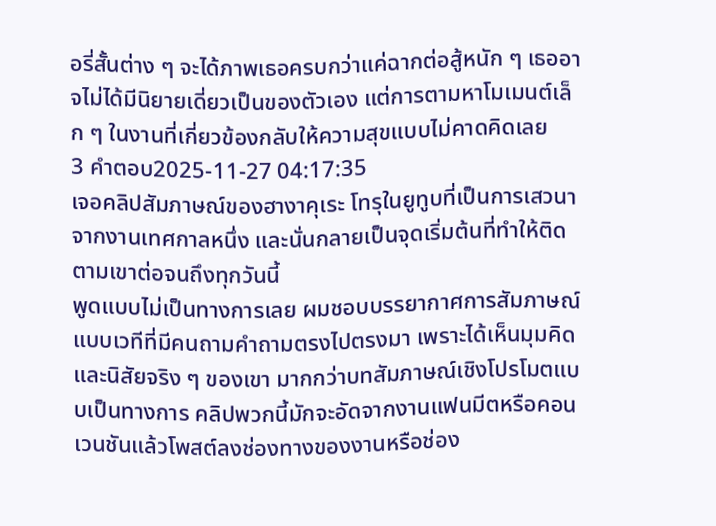อรี่สั้นต่าง ๆ จะได้ภาพเธอครบกว่าแค่ฉากต่อสู้หนัก ๆ เธออาจไม่ได้มีนิยายเดี่ยวเป็นของตัวเอง แต่การตามหาโมเมนต์เล็ก ๆ ในงานที่เกี่ยวข้องกลับให้ความสุขแบบไม่คาดคิดเลย
3 คำตอบ2025-11-27 04:17:35
เจอคลิปสัมภาษณ์ของฮางาคุเระ โทรุในยูทูบที่เป็นการเสวนาจากงานเทศกาลหนึ่ง และนั่นกลายเป็นจุดเริ่มต้นที่ทำให้ติดตามเขาต่อจนถึงทุกวันนี้
พูดแบบไม่เป็นทางการเลย ผมชอบบรรยากาศการสัมภาษณ์แบบเวทีที่มีคนถามคำถามตรงไปตรงมา เพราะได้เห็นมุมคิดและนิสัยจริง ๆ ของเขา มากกว่าบทสัมภาษณ์เชิงโปรโมตแบบเป็นทางการ คลิปพวกนี้มักจะอัดจากงานแฟนมีตหรือคอนเวนชันแล้วโพสต์ลงช่องทางของงานหรือช่อง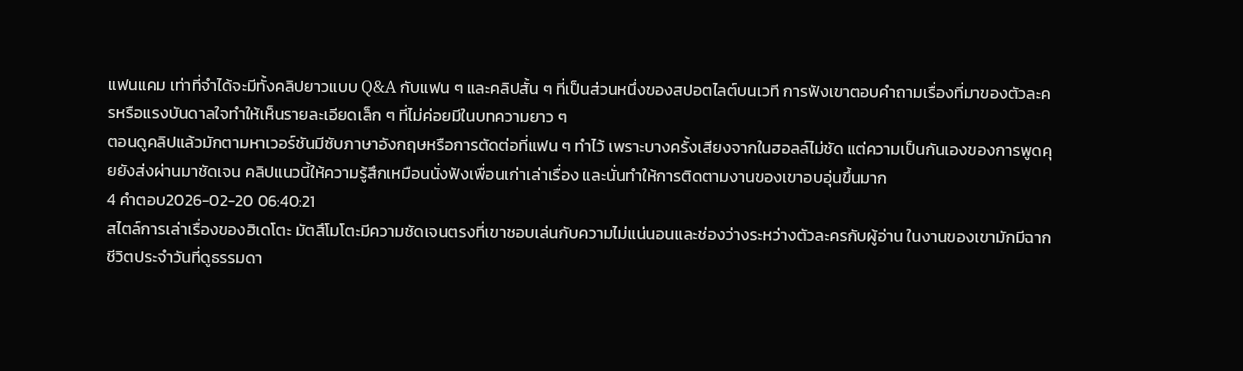แฟนแคม เท่าที่จำได้จะมีทั้งคลิปยาวแบบ Q&A กับแฟน ๆ และคลิปสั้น ๆ ที่เป็นส่วนหนึ่งของสปอตไลต์บนเวที การฟังเขาตอบคำถามเรื่องที่มาของตัวละครหรือแรงบันดาลใจทำให้เห็นรายละเอียดเล็ก ๆ ที่ไม่ค่อยมีในบทความยาว ๆ
ตอนดูคลิปแล้วมักตามหาเวอร์ชันมีซับภาษาอังกฤษหรือการตัดต่อที่แฟน ๆ ทำไว้ เพราะบางครั้งเสียงจากในฮอลล์ไม่ชัด แต่ความเป็นกันเองของการพูดคุยยังส่งผ่านมาชัดเจน คลิปแนวนี้ให้ความรู้สึกเหมือนนั่งฟังเพื่อนเก่าเล่าเรื่อง และนั่นทำให้การติดตามงานของเขาอบอุ่นขึ้นมาก
4 คำตอบ2026-02-20 06:40:21
สไตล์การเล่าเรื่องของฮิเดโตะ มัตสึโมโตะมีความชัดเจนตรงที่เขาชอบเล่นกับความไม่แน่นอนและช่องว่างระหว่างตัวละครกับผู้อ่าน ในงานของเขามักมีฉากชีวิตประจำวันที่ดูธรรมดา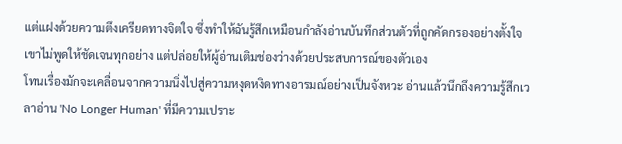แต่แฝงด้วยความตึงเครียดทางจิตใจ ซึ่งทำให้ฉันรู้สึกเหมือนกำลังอ่านบันทึกส่วนตัวที่ถูกคัดกรองอย่างตั้งใจ เขาไม่พูดให้ชัดเจนทุกอย่าง แต่ปล่อยให้ผู้อ่านเติมช่องว่างด้วยประสบการณ์ของตัวเอง
โทนเรื่องมักจะเคลื่อนจากความนิ่งไปสู่ความหงุดหงิดทางอารมณ์อย่างเป็นจังหวะ อ่านแล้วนึกถึงความรู้สึกเวลาอ่าน 'No Longer Human' ที่มีความเปราะ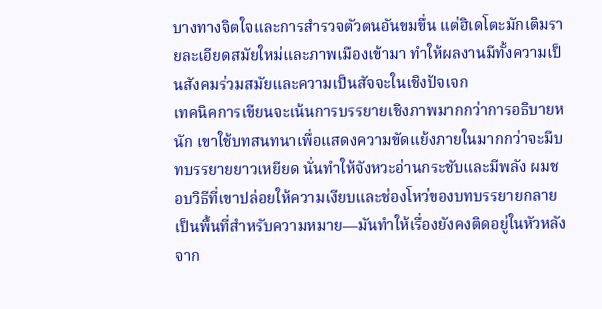บางทางจิตใจและการสำรวจตัวตนอันขมขื่น แต่ฮิเดโตะมักเติมรายละเอียดสมัยใหม่และภาพเมืองเข้ามา ทำให้ผลงานมีทั้งความเป็นสังคมร่วมสมัยและความเป็นสัจจะในเชิงปัจเจก
เทคนิคการเขียนจะเน้นการบรรยายเชิงภาพมากกว่าการอธิบายหนัก เขาใช้บทสนทนาเพื่อแสดงความขัดแย้งภายในมากกว่าจะมีบทบรรยายยาวเหยียด นั่นทำให้จังหวะอ่านกระชับและมีพลัง ผมชอบวิธีที่เขาปล่อยให้ความเงียบและช่องโหว่ของบทบรรยายกลายเป็นพื้นที่สำหรับความหมาย—มันทำให้เรื่องยังคงติดอยู่ในหัวหลังจาก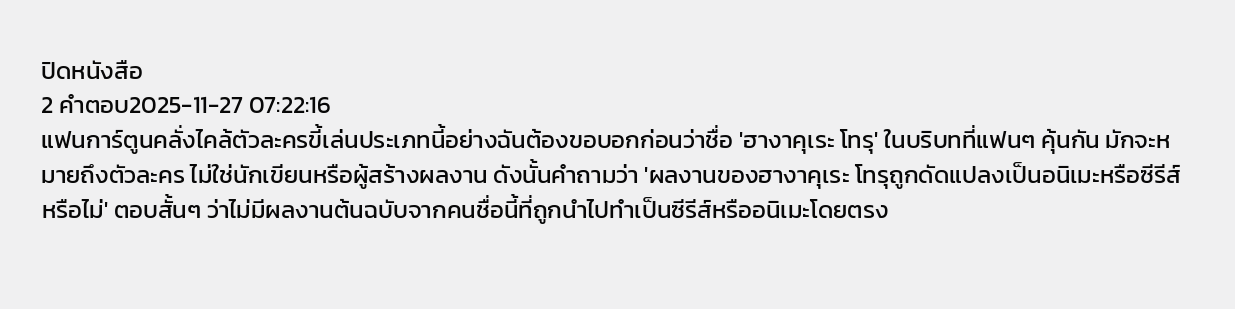ปิดหนังสือ
2 คำตอบ2025-11-27 07:22:16
แฟนการ์ตูนคลั่งไคล้ตัวละครขี้เล่นประเภทนี้อย่างฉันต้องขอบอกก่อนว่าชื่อ 'ฮางาคุเระ โทรุ' ในบริบทที่แฟนๆ คุ้นกัน มักจะหมายถึงตัวละคร ไม่ใช่นักเขียนหรือผู้สร้างผลงาน ดังนั้นคำถามว่า 'ผลงานของฮางาคุเระ โทรุถูกดัดแปลงเป็นอนิเมะหรือซีรีส์หรือไม่' ตอบสั้นๆ ว่าไม่มีผลงานต้นฉบับจากคนชื่อนี้ที่ถูกนำไปทำเป็นซีรีส์หรืออนิเมะโดยตรง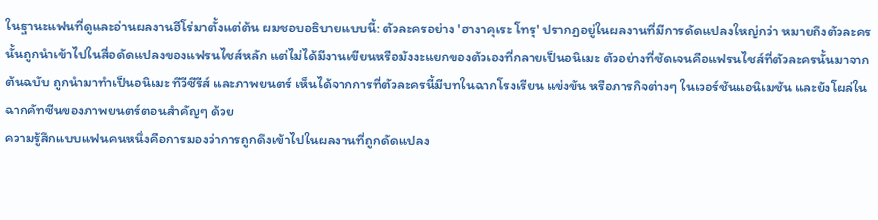ในฐานะแฟนที่ดูและอ่านผลงานฮีโร่มาตั้งแต่ต้น ผมชอบอธิบายแบบนี้: ตัวละครอย่าง 'ฮางาคุเระ โทรุ' ปรากฏอยู่ในผลงานที่มีการดัดแปลงใหญ่กว่า หมายถึงตัวละครนั้นถูกนําเข้าไปในสื่อดัดแปลงของแฟรนไชส์หลัก แต่ไม่ได้มีงานเขียนหรือมังงะแยกของตัวเองที่กลายเป็นอนิเมะ ตัวอย่างที่ชัดเจนคือแฟรนไชส์ที่ตัวละครนั้นมาจากต้นฉบับ ถูกนํามาทำเป็นอนิเมะ ทีวีซีรีส์ และภาพยนตร์ เห็นได้จากการที่ตัวละครนี้มีบทในฉากโรงเรียน แข่งขัน หรือภารกิจต่างๆ ในเวอร์ชันแอนิเมชัน และยังโผล่ในฉากคัทซีนของภาพยนตร์ตอนสำคัญๆ ด้วย
ความรู้สึกแบบแฟนคนหนึ่งคือการมองว่าการถูกดึงเข้าไปในผลงานที่ถูกดัดแปลง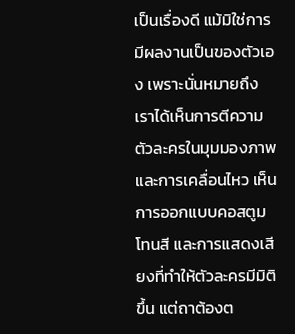เป็นเรื่องดี แม้มิใช่การมีผลงานเป็นของตัวเอง เพราะนั่นหมายถึงเราได้เห็นการตีความตัวละครในมุมมองภาพและการเคลื่อนไหว เห็นการออกแบบคอสตูม โทนสี และการแสดงเสียงที่ทำให้ตัวละครมีมิติขึ้น แต่ถาต้องต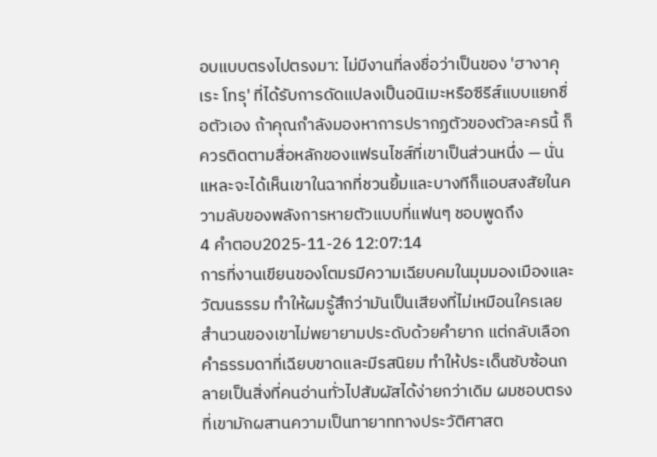อบแบบตรงไปตรงมา: ไม่มีงานที่ลงชื่อว่าเป็นของ 'ฮางาคุเระ โทรุ' ที่ได้รับการดัดแปลงเป็นอนิเมะหรือซีรีส์แบบแยกชื่อตัวเอง ถ้าคุณกำลังมองหาการปรากฏตัวของตัวละครนี้ ก็ควรติดตามสื่อหลักของแฟรนไชส์ที่เขาเป็นส่วนหนึ่ง — นั่นแหละจะได้เห็นเขาในฉากที่ชวนยิ้มและบางทีก็แอบสงสัยในความลับของพลังการหายตัวแบบที่แฟนๆ ชอบพูดถึง
4 คำตอบ2025-11-26 12:07:14
การที่งานเขียนของโตมรมีความเฉียบคมในมุมมองเมืองและวัฒนธรรม ทำให้ผมรู้สึกว่ามันเป็นเสียงที่ไม่เหมือนใครเลย
สำนวนของเขาไม่พยายามประดับด้วยคำยาก แต่กลับเลือกคำธรรมดาที่เฉียบขาดและมีรสนิยม ทำให้ประเด็นซับซ้อนกลายเป็นสิ่งที่คนอ่านทั่วไปสัมผัสได้ง่ายกว่าเดิม ผมชอบตรงที่เขามักผสานความเป็นทายาททางประวัติศาสต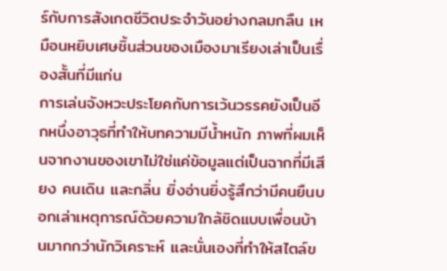ร์กับการสังเกตชีวิตประจำวันอย่างกลมกลืน เหมือนหยิบเศษชิ้นส่วนของเมืองมาเรียงเล่าเป็นเรื่องสั้นที่มีแก่น
การเล่นจังหวะประโยคกับการเว้นวรรคยังเป็นอีกหนึ่งอาวุธที่ทำให้บทความมีน้ำหนัก ภาพที่ผมเห็นจากงานของเขาไม่ใช่แค่ข้อมูลแต่เป็นฉากที่มีเสียง คนเดิน และกลิ่น ยิ่งอ่านยิ่งรู้สึกว่ามีคนยืนบอกเล่าเหตุการณ์ด้วยความใกล้ชิดแบบเพื่อนบ้านมากกว่านักวิเคราะห์ และนั่นเองที่ทำให้สไตล์ข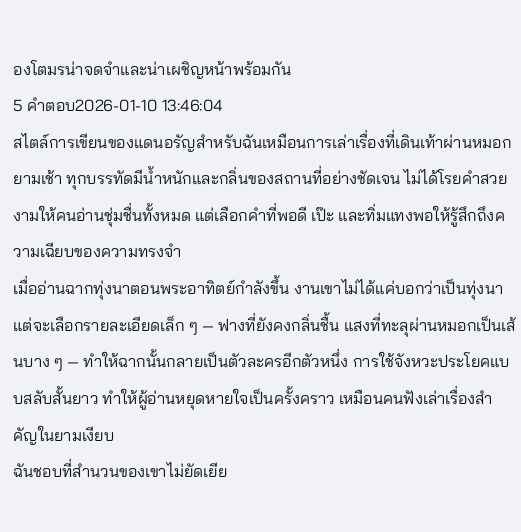องโตมรน่าจดจำและน่าเผชิญหน้าพร้อมกัน
5 คำตอบ2026-01-10 13:46:04
สไตล์การเขียนของแดนอรัญสำหรับฉันเหมือนการเล่าเรื่องที่เดินเท้าผ่านหมอกยามเช้า ทุกบรรทัดมีน้ำหนักและกลิ่นของสถานที่อย่างชัดเจน ไม่ได้โรยคำสวยงามให้คนอ่านชุ่มชื่นทั้งหมด แต่เลือกคำที่พอดี เป๊ะ และทิ่มแทงพอให้รู้สึกถึงความเฉียบของความทรงจำ
เมื่ออ่านฉากทุ่งนาตอนพระอาทิตย์กำลังขึ้น งานเขาไม่ได้แค่บอกว่าเป็นทุ่งนา แต่จะเลือกรายละเอียดเล็ก ๆ — ฟางที่ยังคงกลิ่นชื้น แสงที่ทะลุผ่านหมอกเป็นเส้นบาง ๆ — ทำให้ฉากนั้นกลายเป็นตัวละครอีกตัวหนึ่ง การใช้จังหวะประโยคแบบสลับสั้นยาว ทำให้ผู้อ่านหยุดหายใจเป็นครั้งคราว เหมือนคนฟังเล่าเรื่องสำคัญในยามเงียบ
ฉันชอบที่สำนวนของเขาไม่ยัดเยีย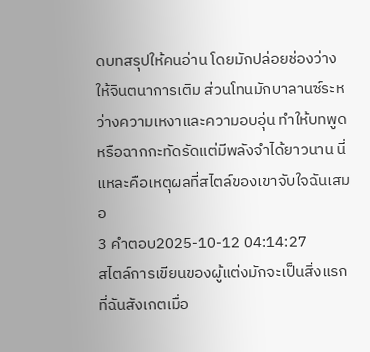ดบทสรุปให้คนอ่าน โดยมักปล่อยช่องว่างให้จินตนาการเติม ส่วนโทนมักบาลานซ์ระหว่างความเหงาและความอบอุ่น ทำให้บทพูดหรือฉากกะทัดรัดแต่มีพลังจำได้ยาวนาน นี่แหละคือเหตุผลที่สไตล์ของเขาจับใจฉันเสมอ
3 คำตอบ2025-10-12 04:14:27
สไตล์การเขียนของผู้แต่งมักจะเป็นสิ่งแรกที่ฉันสังเกตเมื่อ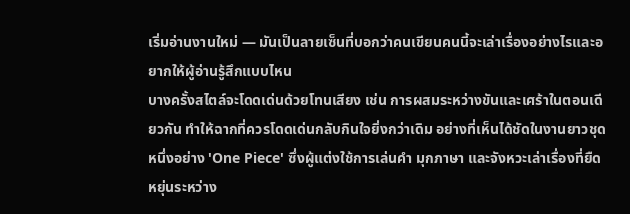เริ่มอ่านงานใหม่ — มันเป็นลายเซ็นที่บอกว่าคนเขียนคนนี้จะเล่าเรื่องอย่างไรและอยากให้ผู้อ่านรู้สึกแบบไหน
บางครั้งสไตล์จะโดดเด่นด้วยโทนเสียง เช่น การผสมระหว่างขันและเศร้าในตอนเดียวกัน ทำให้ฉากที่ควรโดดเด่นกลับกินใจยิ่งกว่าเดิม อย่างที่เห็นได้ชัดในงานยาวชุดหนึ่งอย่าง 'One Piece' ซึ่งผู้แต่งใช้การเล่นคำ มุกภาษา และจังหวะเล่าเรื่องที่ยืดหยุ่นระหว่าง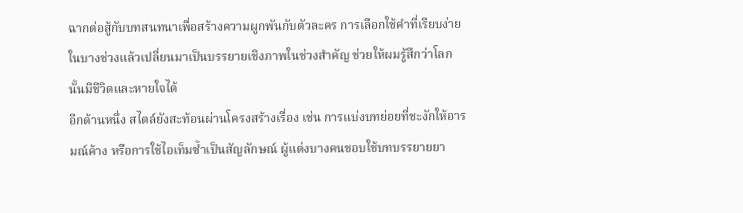ฉากต่อสู้กับบทสนทนาเพื่อสร้างความผูกพันกับตัวละคร การเลือกใช้คำที่เรียบง่ายในบางช่วงแล้วเปลี่ยนมาเป็นบรรยายเชิงภาพในช่วงสำคัญ ช่วยให้ผมรู้สึกว่าโลกนั้นมีชีวิตและหายใจได้
อีกด้านหนึ่ง สไตล์ยังสะท้อนผ่านโครงสร้างเรื่อง เช่น การแบ่งบทย่อยที่ชะงักให้อารมณ์ค้าง หรือการใช้ไอเท็มซ้ำเป็นสัญลักษณ์ ผู้แต่งบางคนชอบใช้บทบรรยายยา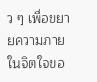ว ๆ เพื่อขยายความภายในจิตใจขอ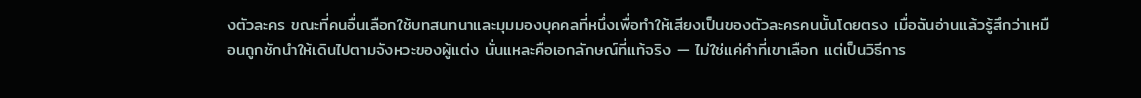งตัวละคร ขณะที่คนอื่นเลือกใช้บทสนทนาและมุมมองบุคคลที่หนึ่งเพื่อทำให้เสียงเป็นของตัวละครคนนั้นโดยตรง เมื่อฉันอ่านแล้วรู้สึกว่าเหมือนถูกชักนำให้เดินไปตามจังหวะของผู้แต่ง นั่นแหละคือเอกลักษณ์ที่แท้จริง — ไม่ใช่แค่คำที่เขาเลือก แต่เป็นวิธีการ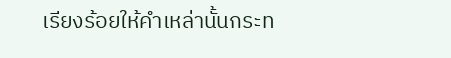เรียงร้อยให้คำเหล่านั้นกระท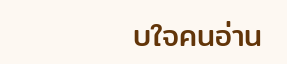บใจคนอ่าน